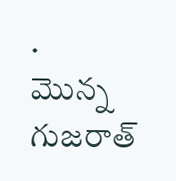.
మొన్న గుజరాత్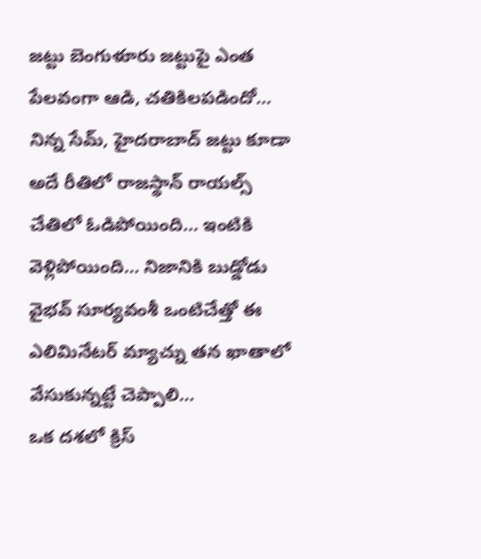జట్టు బెంగుళూరు జట్టుపై ఎంత పేలవంగా ఆడి, చతికిలపడిందో… నిన్న సేమ్, హైదరాబాద్ జట్టు కూడా అదే రీతిలో రాజస్థాన్ రాయల్స్ చేతిలో ఓడిపోయింది… ఇంటికి వెళ్లిపోయింది… నిజానికి బుడ్డోడు వైభవ్ సూర్యవంశీ ఒంటిచేత్తో ఈ ఎలిమినేటర్ మ్యాచ్ను తన ఖాతాలో వేసుకున్నట్టే చెప్పాలి…
ఒక దశలో క్రిస్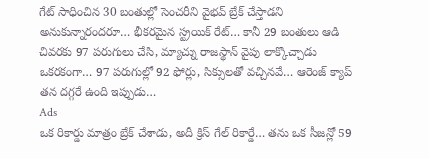గేట్ సాధించిన 30 బంతుల్లో సెంచరీని వైభవ్ బ్రేక్ చేస్తాడని అనుకున్నారందరూ… భీకరమైన స్ట్రయిక్ రేట్… కానీ 29 బంతులు ఆడి చివరకు 97 పరుగులు చేసి, మ్యాచ్ను రాజస్థాన్ వైపు లాక్కొచ్చాడు ఒకరకంగా… 97 పరుగుల్లో 92 ఫోర్లు, సిక్సులతో వచ్చినవే… ఆరెంజ్ క్యాప్ తన దగ్గరే ఉంది ఇప్పుడు…
Ads
ఒక రికార్డు మాత్రం బ్రేక్ చేశాడు, అదీ క్రిస్ గేల్ రికార్డే… తను ఒక సీజన్లో 59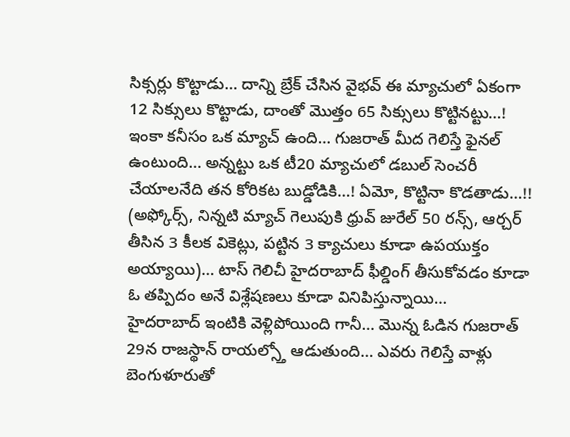సిక్సర్లు కొట్టాడు… దాన్ని బ్రేక్ చేసిన వైభవ్ ఈ మ్యాచులో ఏకంగా 12 సిక్సులు కొట్టాడు, దాంతో మొత్తం 65 సిక్సులు కొట్టినట్టు…! ఇంకా కనీసం ఒక మ్యాచ్ ఉంది… గుజరాత్ మీద గెలిస్తే ఫైనల్ ఉంటుంది… అన్నట్టు ఒక టీ20 మ్యాచులో డబుల్ సెంచరీ చేయాలనేది తన కోరికట బుడ్డోడికి…! ఏమో, కొట్టినా కొడతాడు…!!
(అఫ్కోర్స్, నిన్నటి మ్యాచ్ గెలుపుకి ధ్రువ్ జురేల్ 50 రన్స్, ఆర్చర్ తీసిన 3 కీలక వికెట్లు, పట్టిన 3 క్యాచులు కూడా ఉపయుక్తం అయ్యాయి)… టాస్ గెలిచీ హైదరాబాద్ ఫీల్డింగ్ తీసుకోవడం కూడా ఓ తప్పిదం అనే విశ్లేషణలు కూడా వినిపిస్తున్నాయి…
హైదరాబాద్ ఇంటికి వెళ్లిపోయింది గానీ… మొన్న ఓడిన గుజరాత్ 29న రాజస్థాన్ రాయల్స్తో ఆడుతుంది… ఎవరు గెలిస్తే వాళ్లు బెంగుళూరుతో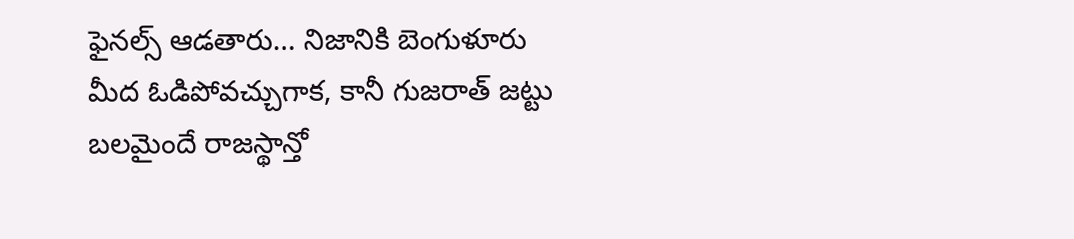ఫైనల్స్ ఆడతారు… నిజానికి బెంగుళూరు మీద ఓడిపోవచ్చుగాక, కానీ గుజరాత్ జట్టు బలమైందే రాజస్థాన్తో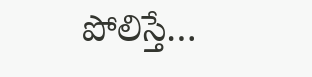పోలిస్తే…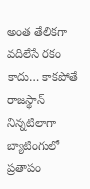అంత తేలికగా వదిలేసే రకం కాదు… కాకపోతే రాజస్థాన్ నిన్నటిలాగా బ్యాటింగులో ప్రతాపం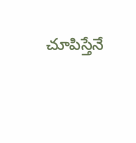చూపిస్తేనే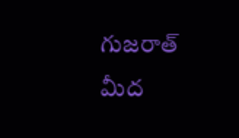గుజరాత్ మీద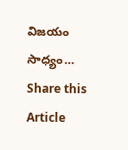విజయం సాధ్యం…
Share this Article